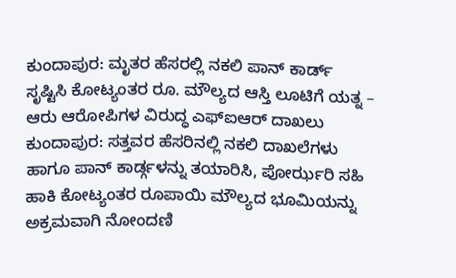ಕುಂದಾಪುರ: ಮೃತರ ಹೆಸರಲ್ಲಿ ನಕಲಿ ಪಾನ್ ಕಾರ್ಡ್ ಸೃಷ್ಟಿಸಿ ಕೋಟ್ಯಂತರ ರೂ. ಮೌಲ್ಯದ ಆಸ್ತಿ ಲೂಟಿಗೆ ಯತ್ನ – ಆರು ಆರೋಪಿಗಳ ವಿರುದ್ಧ ಎಫ್ಐಆರ್ ದಾಖಲು
ಕುಂದಾಪುರ: ಸತ್ತವರ ಹೆಸರಿನಲ್ಲಿ ನಕಲಿ ದಾಖಲೆಗಳು ಹಾಗೂ ಪಾನ್ ಕಾರ್ಡ್ಗಳನ್ನು ತಯಾರಿಸಿ, ಪೋರ್ಝರಿ ಸಹಿ ಹಾಕಿ ಕೋಟ್ಯಂತರ ರೂಪಾಯಿ ಮೌಲ್ಯದ ಭೂಮಿಯನ್ನು ಅಕ್ರಮವಾಗಿ ನೋಂದಣಿ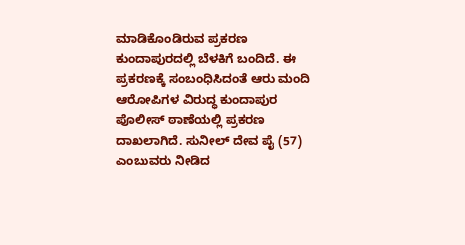ಮಾಡಿಕೊಂಡಿರುವ ಪ್ರಕರಣ ಕುಂದಾಪುರದಲ್ಲಿ ಬೆಳಕಿಗೆ ಬಂದಿದೆ. ಈ ಪ್ರಕರಣಕ್ಕೆ ಸಂಬಂಧಿಸಿದಂತೆ ಆರು ಮಂದಿ ಆರೋಪಿಗಳ ವಿರುದ್ಧ ಕುಂದಾಪುರ ಪೊಲೀಸ್ ಠಾಣೆಯಲ್ಲಿ ಪ್ರಕರಣ ದಾಖಲಾಗಿದೆ. ಸುನೀಲ್ ದೇವ ಪೈ (57) ಎಂಬುವರು ನೀಡಿದ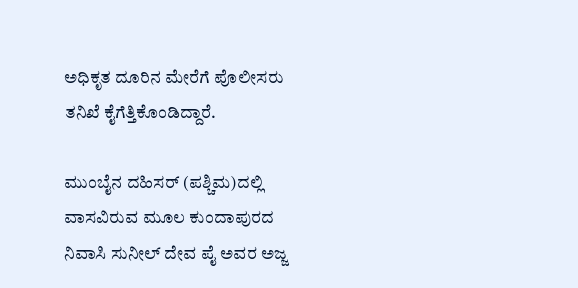ಅಧಿಕೃತ ದೂರಿನ ಮೇರೆಗೆ ಪೊಲೀಸರು ತನಿಖೆ ಕೈಗೆತ್ತಿಕೊಂಡಿದ್ದಾರೆ.

ಮುಂಬೈನ ದಹಿಸರ್ (ಪಶ್ಚಿಮ)ದಲ್ಲಿ ವಾಸವಿರುವ ಮೂಲ ಕುಂದಾಪುರದ ನಿವಾಸಿ ಸುನೀಲ್ ದೇವ ಪೈ ಅವರ ಅಜ್ಜ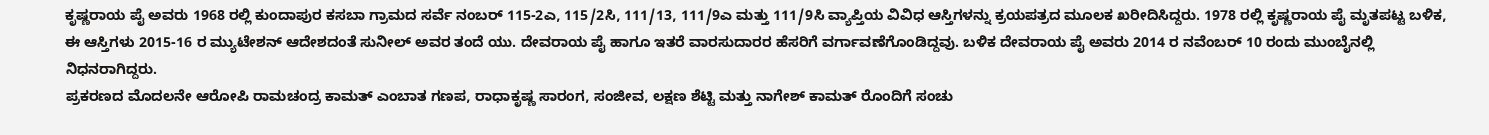ಕೃಷ್ಣರಾಯ ಪೈ ಅವರು 1968 ರಲ್ಲಿ ಕುಂದಾಪುರ ಕಸಬಾ ಗ್ರಾಮದ ಸರ್ವೆ ನಂಬರ್ 115-2ಎ, 115/2ಸಿ, 111/13, 111/9ಎ ಮತ್ತು 111/9ಸಿ ವ್ಯಾಪ್ತಿಯ ವಿವಿಧ ಆಸ್ತಿಗಳನ್ನು ಕ್ರಯಪತ್ರದ ಮೂಲಕ ಖರೀದಿಸಿದ್ದರು. 1978 ರಲ್ಲಿ ಕೃಷ್ಣರಾಯ ಪೈ ಮೃತಪಟ್ಟ ಬಳಿಕ, ಈ ಆಸ್ತಿಗಳು 2015-16 ರ ಮ್ಯುಟೇಶನ್ ಆದೇಶದಂತೆ ಸುನೀಲ್ ಅವರ ತಂದೆ ಯು. ದೇವರಾಯ ಪೈ ಹಾಗೂ ಇತರೆ ವಾರಸುದಾರರ ಹೆಸರಿಗೆ ವರ್ಗಾವಣೆಗೊಂಡಿದ್ದವು. ಬಳಿಕ ದೇವರಾಯ ಪೈ ಅವರು 2014 ರ ನವೆಂಬರ್ 10 ರಂದು ಮುಂಬೈನಲ್ಲಿ ನಿಧನರಾಗಿದ್ದರು.
ಪ್ರಕರಣದ ಮೊದಲನೇ ಆರೋಪಿ ರಾಮಚಂದ್ರ ಕಾಮತ್ ಎಂಬಾತ ಗಣಪ, ರಾಧಾಕೃಷ್ಣ ಸಾರಂಗ, ಸಂಜೀವ, ಲಕ್ಷಣ ಶೆಟ್ಟಿ ಮತ್ತು ನಾಗೇಶ್ ಕಾಮತ್ ರೊಂದಿಗೆ ಸಂಚು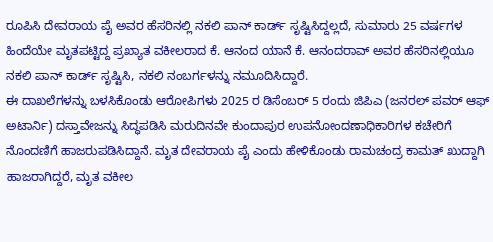ರೂಪಿಸಿ ದೇವರಾಯ ಪೈ ಅವರ ಹೆಸರಿನಲ್ಲಿ ನಕಲಿ ಪಾನ್ ಕಾರ್ಡ್ ಸೃಷ್ಟಿಸಿದ್ದಲ್ಲದೆ, ಸುಮಾರು 25 ವರ್ಷಗಳ ಹಿಂದೆಯೇ ಮೃತಪಟ್ಟಿದ್ದ ಪ್ರಖ್ಯಾತ ವಕೀಲರಾದ ಕೆ. ಆನಂದ ಯಾನೆ ಕೆ. ಆನಂದರಾವ್ ಅವರ ಹೆಸರಿನಲ್ಲಿಯೂ ನಕಲಿ ಪಾನ್ ಕಾರ್ಡ್ ಸೃಷ್ಟಿಸಿ, ನಕಲಿ ನಂಬರ್ಗಳನ್ನು ನಮೂದಿಸಿದ್ದಾರೆ.
ಈ ದಾಖಲೆಗಳನ್ನು ಬಳಸಿಕೊಂಡು ಆರೋಪಿಗಳು 2025 ರ ಡಿಸೆಂಬರ್ 5 ರಂದು ಜಿಪಿಎ (ಜನರಲ್ ಪವರ್ ಆಫ್ ಅಟಾರ್ನಿ) ದಸ್ತಾವೇಜನ್ನು ಸಿದ್ಧಪಡಿಸಿ ಮರುದಿನವೇ ಕುಂದಾಪುರ ಉಪನೋಂದಣಾಧಿಕಾರಿಗಳ ಕಚೇರಿಗೆ ನೊಂದಣಿಗೆ ಹಾಜರುಪಡಿಸಿದ್ದಾನೆ. ಮೃತ ದೇವರಾಯ ಪೈ ಎಂದು ಹೇಳಿಕೊಂಡು ರಾಮಚಂದ್ರ ಕಾಮತ್ ಖುದ್ದಾಗಿ ಹಾಜರಾಗಿದ್ದರೆ, ಮೃತ ವಕೀಲ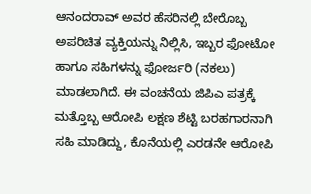ಆನಂದರಾವ್ ಅವರ ಹೆಸರಿನಲ್ಲಿ ಬೇರೊಬ್ಬ ಅಪರಿಚಿತ ವ್ಯಕ್ತಿಯನ್ನು ನಿಲ್ಲಿಸಿ, ಇಬ್ಬರ ಫೋಟೋ ಹಾಗೂ ಸಹಿಗಳನ್ನು ಫೋರ್ಜರಿ (ನಕಲು) ಮಾಡಲಾಗಿದೆ. ಈ ವಂಚನೆಯ ಜಿಪಿಎ ಪತ್ರಕ್ಕೆ ಮತ್ತೊಬ್ಬ ಆರೋಪಿ ಲಕ್ಷಣ ಶೆಟ್ಟಿ ಬರಹಗಾರನಾಗಿ ಸಹಿ ಮಾಡಿದ್ದು, ಕೊನೆಯಲ್ಲಿ ಎರಡನೇ ಆರೋಪಿ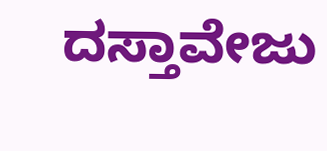ದಸ್ತಾವೇಜು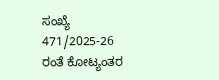ಸಂಖ್ಯೆ 471/2025-26 ರಂತೆ ಕೋಟ್ಯಂತರ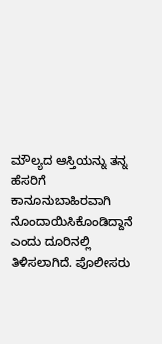ಮೌಲ್ಯದ ಆಸ್ತಿಯನ್ನು ತನ್ನ ಹೆಸರಿಗೆ ಕಾನೂನುಬಾಹಿರವಾಗಿ ನೊಂದಾಯಿಸಿಕೊಂಡಿದ್ದಾನೆ ಎಂದು ದೂರಿನಲ್ಲಿ ತಿಳಿಸಲಾಗಿದೆ. ಪೊಲೀಸರು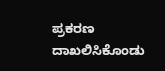ಪ್ರಕರಣ ದಾಖಲಿಸಿಕೊಂಡು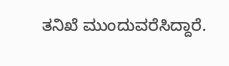ತನಿಖೆ ಮುಂದುವರೆಸಿದ್ದಾರೆ.